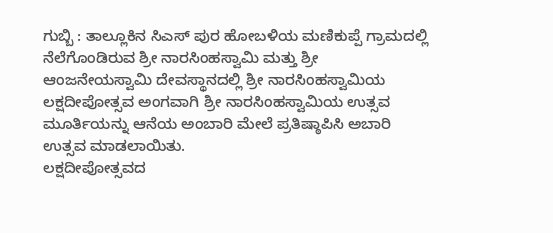ಗುಬ್ಬಿ : ತಾಲ್ಲೂಕಿನ ಸಿಎಸ್ ಪುರ ಹೋಬಳಿಯ ಮಣಿಕುಪ್ಪೆ ಗ್ರಾಮದಲ್ಲಿ ನೆಲೆಗೊಂಡಿರುವ ಶ್ರೀ ನಾರಸಿಂಹಸ್ವಾಮಿ ಮತ್ತು ಶ್ರೀ ಆಂಜನೇಯಸ್ವಾಮಿ ದೇವಸ್ಥಾನದಲ್ಲಿ ಶ್ರೀ ನಾರಸಿಂಹಸ್ವಾಮಿಯ ಲಕ್ಷದೀಪೋತ್ಸವ ಅಂಗವಾಗಿ ಶ್ರೀ ನಾರಸಿಂಹಸ್ವಾಮಿಯ ಉತ್ಸವ ಮೂರ್ತಿಯನ್ನು ಆನೆಯ ಅಂಬಾರಿ ಮೇಲೆ ಪ್ರತಿಷ್ಠಾಪಿಸಿ ಅಬಾರಿ ಉತ್ಸವ ಮಾಡಲಾಯಿತು.
ಲಕ್ಷದೀಪೋತ್ಸವದ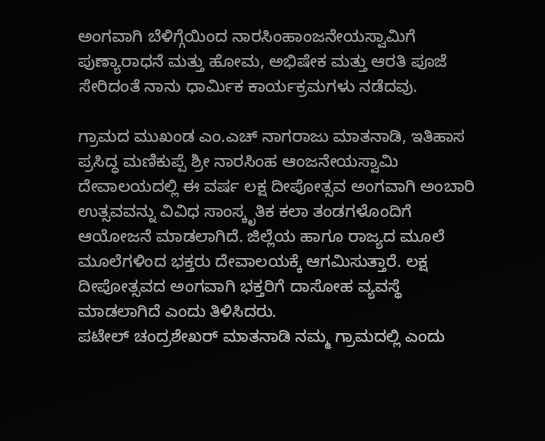ಅಂಗವಾಗಿ ಬೆಳಿಗ್ಗೆಯಿಂದ ನಾರಸಿಂಹಾಂಜನೇಯಸ್ವಾಮಿಗೆ ಪುಣ್ಯಾರಾಧನೆ ಮತ್ತು ಹೋಮ, ಅಭಿಷೇಕ ಮತ್ತು ಆರತಿ ಪೂಜೆ ಸೇರಿದಂತೆ ನಾನು ಧಾರ್ಮಿಕ ಕಾರ್ಯಕ್ರಮಗಳು ನಡೆದವು.

ಗ್ರಾಮದ ಮುಖಂಡ ಎಂ.ಎಚ್ ನಾಗರಾಜು ಮಾತನಾಡಿ, ಇತಿಹಾಸ ಪ್ರಸಿದ್ಧ ಮಣಿಕುಪ್ಪೆ ಶ್ರೀ ನಾರಸಿಂಹ ಆಂಜನೇಯಸ್ವಾಮಿ ದೇವಾಲಯದಲ್ಲಿ ಈ ವರ್ಷ ಲಕ್ಷ ದೀಪೋತ್ಸವ ಅಂಗವಾಗಿ ಅಂಬಾರಿ ಉತ್ಸವವನ್ನು ವಿವಿಧ ಸಾಂಸ್ಕೃತಿಕ ಕಲಾ ತಂಡಗಳೊಂದಿಗೆ ಆಯೋಜನೆ ಮಾಡಲಾಗಿದೆ. ಜಿಲ್ಲೆಯ ಹಾಗೂ ರಾಜ್ಯದ ಮೂಲೆ ಮೂಲೆಗಳಿಂದ ಭಕ್ತರು ದೇವಾಲಯಕ್ಕೆ ಆಗಮಿಸುತ್ತಾರೆ. ಲಕ್ಷ ದೀಪೋತ್ಸವದ ಅಂಗವಾಗಿ ಭಕ್ತರಿಗೆ ದಾಸೋಹ ವ್ಯವಸ್ಥೆ ಮಾಡಲಾಗಿದೆ ಎಂದು ತಿಳಿಸಿದರು.
ಪಟೇಲ್ ಚಂದ್ರಶೇಖರ್ ಮಾತನಾಡಿ ನಮ್ಮ ಗ್ರಾಮದಲ್ಲಿ ಎಂದು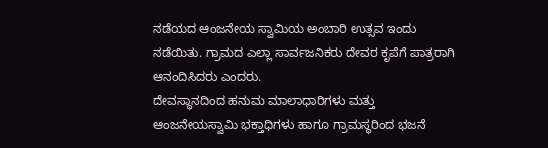ನಡೆಯದ ಆಂಜನೇಯ ಸ್ವಾಮಿಯ ಅಂಬಾರಿ ಉತ್ಸವ ಇಂದು ನಡೆಯಿತು. ಗ್ರಾಮದ ಎಲ್ಲಾ ಸಾರ್ವಜನಿಕರು ದೇವರ ಕೃಪೆಗೆ ಪಾತ್ರರಾಗಿ ಆನಂದಿಸಿದರು ಎಂದರು.
ದೇವಸ್ಥಾನದಿಂದ ಹನುಮ ಮಾಲಾಧಾರಿಗಳು ಮತ್ತು ಆಂಜನೇಯಸ್ವಾಮಿ ಭಕ್ತಾಧಿಗಳು ಹಾಗೂ ಗ್ರಾಮಸ್ಥರಿಂದ ಭಜನೆ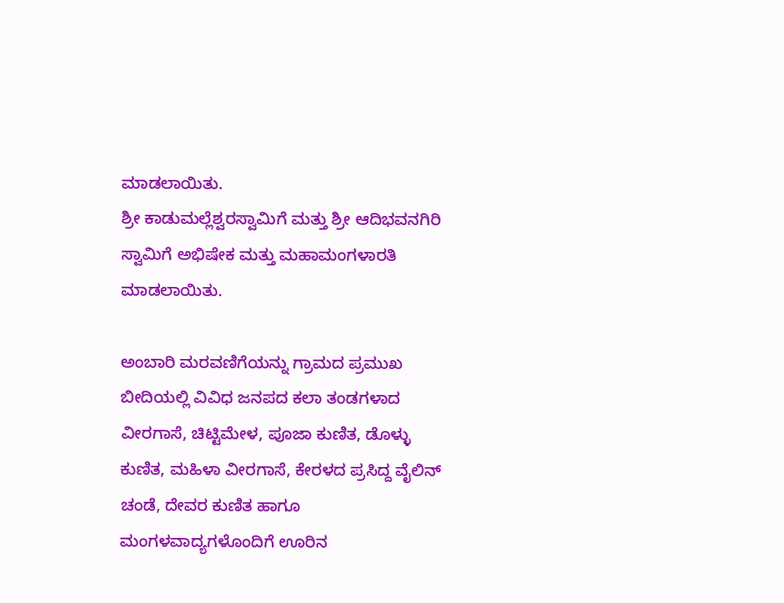ಮಾಡಲಾಯಿತು.
ಶ್ರೀ ಕಾಡುಮಲ್ಲೆಶ್ವರಸ್ವಾಮಿಗೆ ಮತ್ತು ಶ್ರೀ ಆದಿಭವನಗಿರಿ ಸ್ವಾಮಿಗೆ ಅಭಿಷೇಕ ಮತ್ತು ಮಹಾಮಂಗಳಾರತಿ ಮಾಡಲಾಯಿತು.

ಅಂಬಾರಿ ಮರವಣಿಗೆಯನ್ನು ಗ್ರಾಮದ ಪ್ರಮುಖ ಬೀದಿಯಲ್ಲಿ ವಿವಿಧ ಜನಪದ ಕಲಾ ತಂಡಗಳಾದ ವೀರಗಾಸೆ, ಚಿಟ್ಟಿಮೇಳ, ಪೂಜಾ ಕುಣಿತ, ಡೊಳ್ಳು ಕುಣಿತ, ಮಹಿಳಾ ವೀರಗಾಸೆ, ಕೇರಳದ ಪ್ರಸಿದ್ದ ವೈಲಿನ್ ಚಂಡೆ, ದೇವರ ಕುಣಿತ ಹಾಗೂ ಮಂಗಳವಾದ್ಯಗಳೊಂದಿಗೆ ಊರಿನ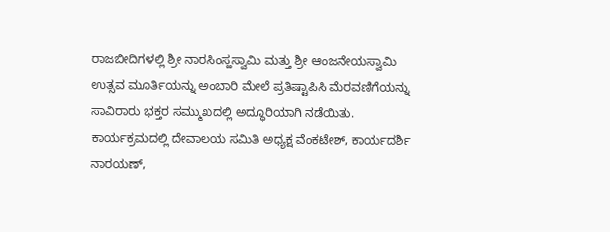ರಾಜಬೀದಿಗಳಲ್ಲಿ ಶ್ರೀ ನಾರಸಿಂಸ್ಹಸ್ವಾಮಿ ಮತ್ತು ಶ್ರೀ ಆಂಜನೇಯಸ್ವಾಮಿ ಉತ್ಸವ ಮೂರ್ತಿಯನ್ನು ಅಂಬಾರಿ ಮೇಲೆ ಪ್ರತಿಷ್ಟಾಪಿಸಿ ಮೆರವಣಿಗೆಯನ್ನು ಸಾವಿರಾರು ಭಕ್ತರ ಸಮ್ಮುಖದಲ್ಲಿ ಅದ್ಧೂರಿಯಾಗಿ ನಡೆಯಿತು.
ಕಾರ್ಯಕ್ರಮದಲ್ಲಿ ದೇವಾಲಯ ಸಮಿತಿ ಅಧ್ಯಕ್ಷ ವೆಂಕಟೇಶ್, ಕಾರ್ಯದರ್ಶಿ ನಾರಯಣ್,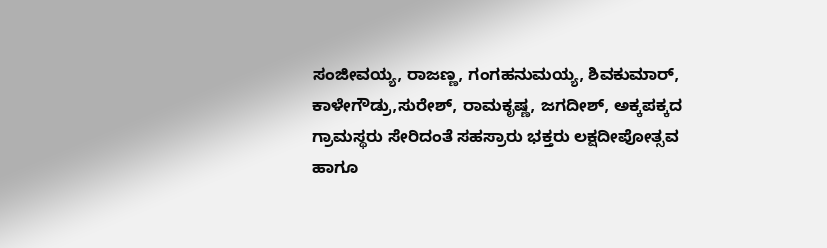ಸಂಜೀವಯ್ಯ, ರಾಜಣ್ಣ, ಗಂಗಹನುಮಯ್ಯ, ಶಿವಕುಮಾರ್, ಕಾಳೇಗೌಡ್ರು,ಸುರೇಶ್, ರಾಮಕೃಷ್ಣ, ಜಗದೀಶ್, ಅಕ್ಕಪಕ್ಕದ ಗ್ರಾಮಸ್ಥರು ಸೇರಿದಂತೆ ಸಹಸ್ರಾರು ಭಕ್ತರು ಲಕ್ಷದೀಪೋತ್ಸವ ಹಾಗೂ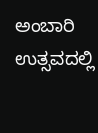ಅಂಬಾರಿ ಉತ್ಸವದಲ್ಲಿ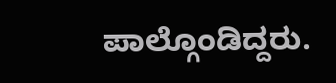ಪಾಲ್ಗೊಂಡಿದ್ದರು.